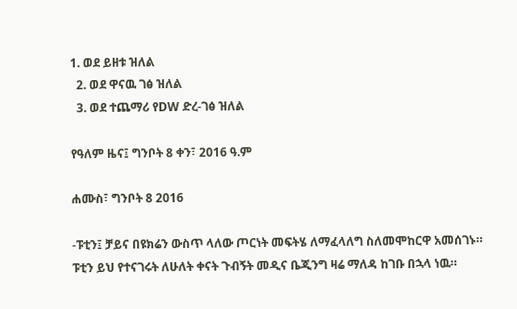1. ወደ ይዘቱ ዝለል
  2. ወደ ዋናዉ ገፅ ዝለል
  3. ወደ ተጨማሪ የDW ድረ-ገፅ ዝለል

የዓለም ዜና፤ ግንቦት 8 ቀን፣ 2016 ዓ.ም

ሐሙስ፣ ግንቦት 8 2016

-ፑቲን፤ ቻይና በዩክሬን ውስጥ ላለው ጦርነት መፍትሄ ለማፈላለግ ስለመሞከርዋ አመሰገኑ። ፑቲን ይህ የተናገሩት ለሁለት ቀናት ጉብኝት መዲና ቤጂንግ ዛሬ ማለዳ ከገቡ በኋላ ነዉ።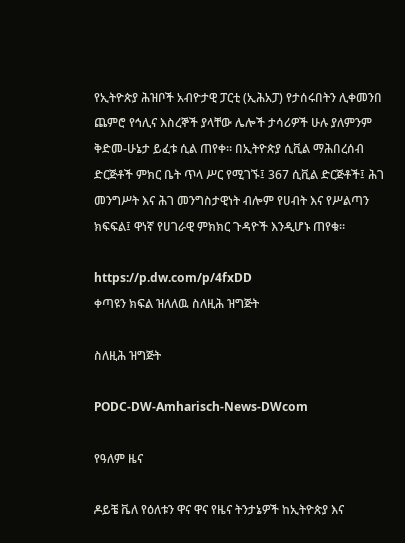የኢትዮጵያ ሕዝቦች አብዮታዊ ፓርቲ (ኢሕአፓ) የታሰሩበትን ሊቀመንበ ጨምሮ የኅሊና እስረኞች ያላቸው ሌሎች ታሳሪዎች ሁሉ ያለምንም ቅድመ-ሁኔታ ይፈቱ ሲል ጠየቀ። በኢትዮጵያ ሲቪል ማሕበረሰብ ድርጅቶች ምክር ቤት ጥላ ሥር የሚገኙ፤ 367 ሲቪል ድርጅቶች፤ ሕገ መንግሥት እና ሕገ መንግስታዊነት ብሎም የሀብት እና የሥልጣን ክፍፍል፤ ዋነኛ የሀገራዊ ምክክር ጉዳዮች እንዲሆኑ ጠየቁ።

https://p.dw.com/p/4fxDD
ቀጣዩን ክፍል ዝለለዉ ስለዚሕ ዝግጅት

ስለዚሕ ዝግጅት

PODC-DW-Amharisch-News-DWcom

የዓለም ዜና

ዶይቼ ቬለ የዕለቱን ዋና ዋና የዜና ትንታኔዎች ከኢትዮጵያ እና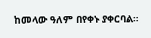ከመላው ዓለም በየቀኑ ያቀርባል።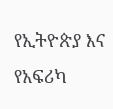የኢትዮጵያ እና የአፍሪካ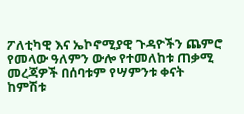ፖለቲካዊ እና ኤኮኖሚያዊ ጉዳዮችን ጨምሮ የመላው ዓለምን ውሎ የተመለከቱ ጠቃሚ መረጃዎች በሰባቱም የሣምንቱ ቀናት ከምሽቱ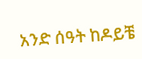አንድ ሰዓት ከዶይቼ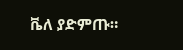ቬለ ያድምጡ።